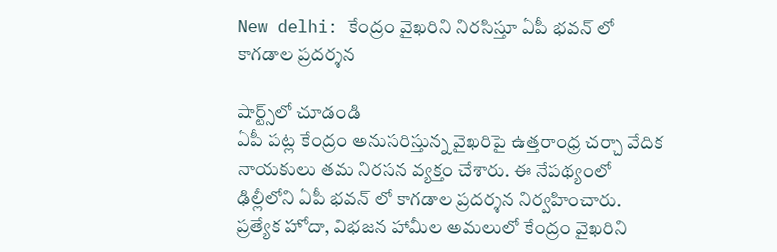New delhi: కేంద్రం వైఖరిని నిరసిస్తూ ఏపీ భవన్ లో కాగడాల ప్రదర్శన

షార్ట్స్‌లో చూడండి
ఏపీ పట్ల కేంద్రం అనుసరిస్తున్న వైఖరిపై ఉత్తరాంధ్ర చర్చా వేదిక నాయకులు తమ నిరసన వ్యక్తం చేశారు. ఈ నేపథ్యంలో ఢిల్లీలోని ఏపీ భవన్ లో కాగడాల ప్రదర్శన నిర్వహించారు. ప్రత్యేక హోదా, విభజన హామీల అమలులో కేంద్రం వైఖరిని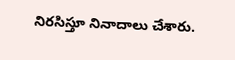నిరసిస్తూ నినాదాలు చేశారు.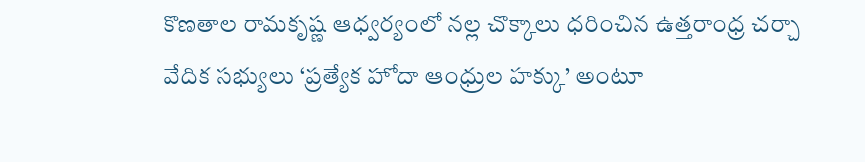కొణతాల రామకృష్ణ ఆధ్వర్యంలో నల్ల చొక్కాలు ధరించిన ఉత్తరాంధ్ర చర్చా వేదిక సభ్యులు ‘ప్రత్యేక హోదా ఆంధ్రుల హక్కు’ అంటూ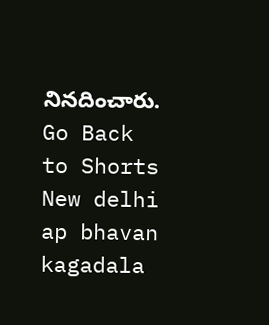నినదించారు.
Go Back to Shorts
New delhi
ap bhavan
kagadala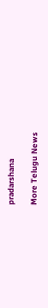pradarshana

More Telugu News